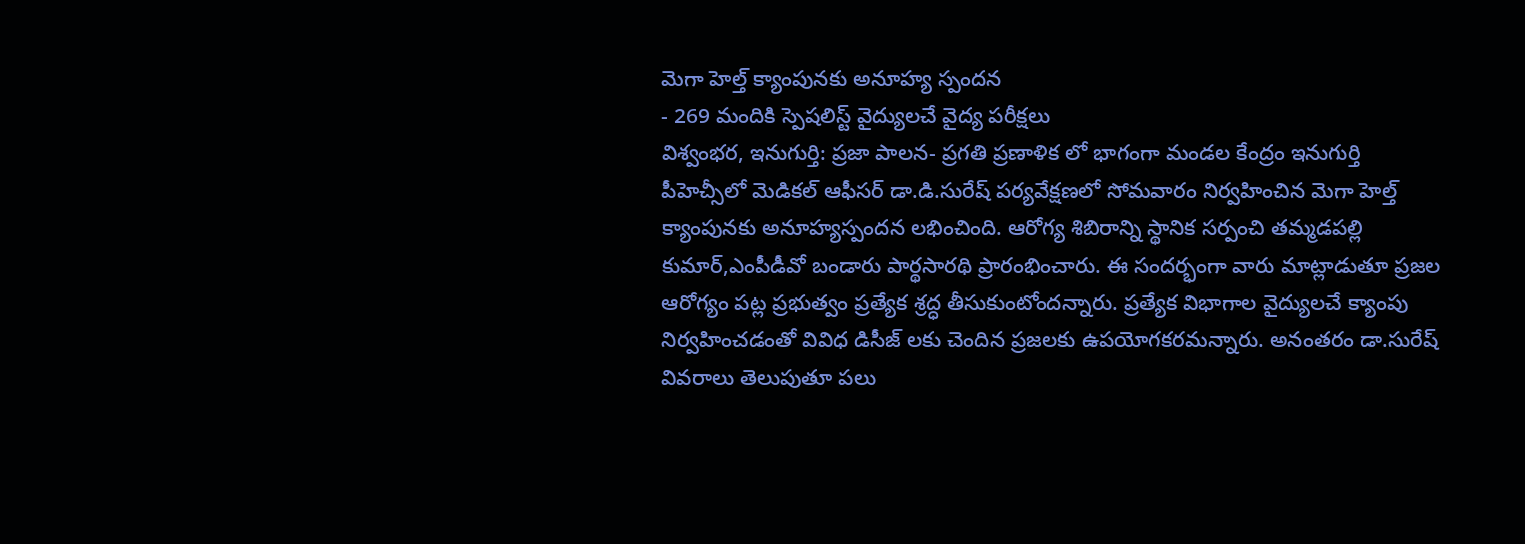మెగా హెల్త్ క్యాంపునకు అనూహ్య స్పందన
- 269 మందికి స్పెషలిస్ట్ వైద్యులచే వైద్య పరీక్షలు
విశ్వంభర, ఇనుగుర్తి: ప్రజా పాలన- ప్రగతి ప్రణాళిక లో భాగంగా మండల కేంద్రం ఇనుగుర్తి పీహెచ్సీలో మెడికల్ ఆఫీసర్ డా.డి.సురేష్ పర్యవేక్షణలో సోమవారం నిర్వహించిన మెగా హెల్త్ క్యాంపునకు అనూహ్యస్పందన లభించింది. ఆరోగ్య శిబిరాన్ని స్థానిక సర్పంచి తమ్మడపల్లి కుమార్,ఎంపీడీవో బండారు పార్థసారథి ప్రారంభించారు. ఈ సందర్భంగా వారు మాట్లాడుతూ ప్రజల ఆరోగ్యం పట్ల ప్రభుత్వం ప్రత్యేక శ్రద్ధ తీసుకుంటోందన్నారు. ప్రత్యేక విభాగాల వైద్యులచే క్యాంపు నిర్వహించడంతో వివిధ డిసీజ్ లకు చెందిన ప్రజలకు ఉపయోగకరమన్నారు. అనంతరం డా.సురేష్ వివరాలు తెలుపుతూ పలు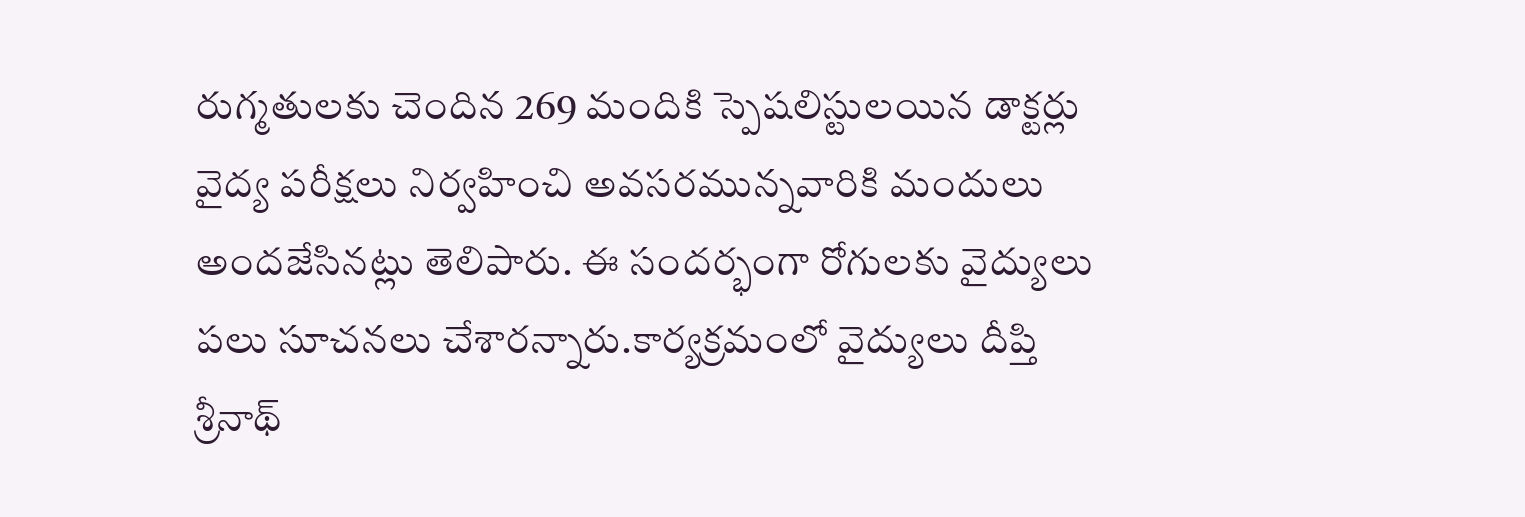రుగ్మతులకు చెందిన 269 మందికి స్పెషలిస్టులయిన డాక్టర్లు వైద్య పరీక్షలు నిర్వహించి అవసరమున్నవారికి మందులు అందజేసినట్లు తెలిపారు. ఈ సందర్భంగా రోగులకు వైద్యులు పలు సూచనలు చేశారన్నారు.కార్యక్రమంలో వైద్యులు దీప్తి శ్రీనాథ్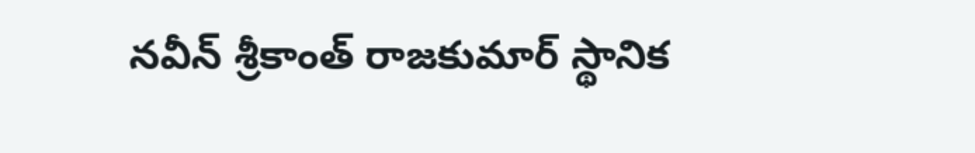నవీన్ శ్రీకాంత్ రాజకుమార్ స్థానిక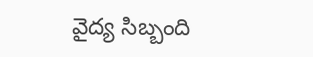వైద్య సిబ్బంది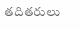తదితరులు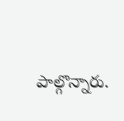పాల్గొన్నారు.